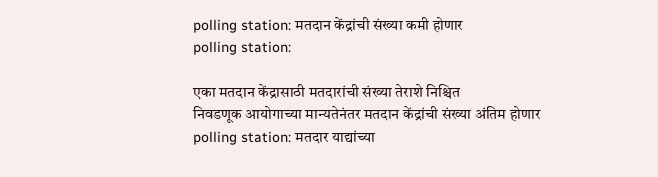polling station: मतदान केंद्रांची संख्या कमी होणार
polling station:

एका मतदान केंद्रासाठी मतदारांची संख्या तेराशे निश्चित
निवडणूक आयोगाच्या मान्यतेनंतर मतदान केंद्रांची संख्या अंतिम होणार
polling station: मतदार याद्यांच्या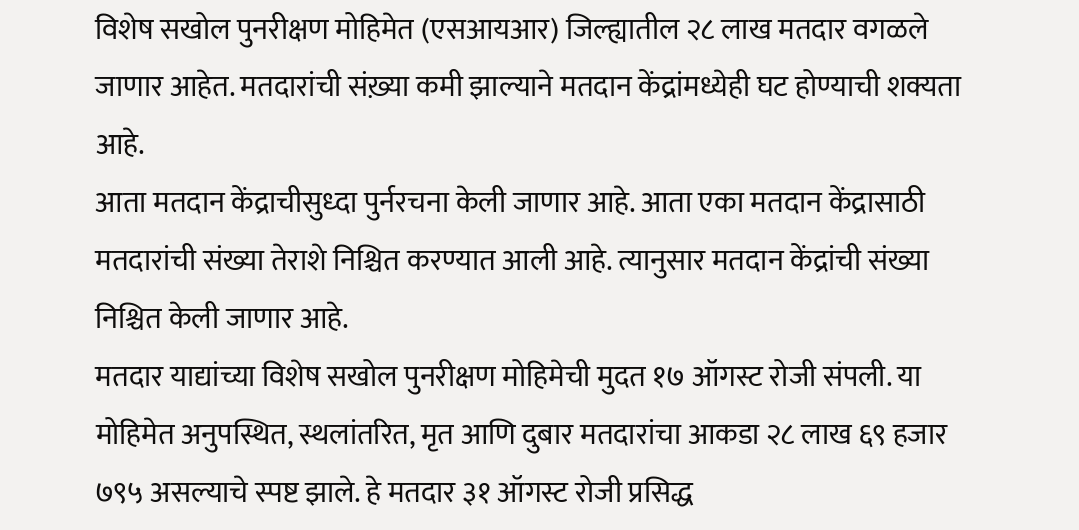विशेष सखोल पुनरीक्षण मोहिमेत (एसआयआर) जिल्ह्यातील २८ लाख मतदार वगळले जाणार आहेत. मतदारांची संख़्या कमी झाल्याने मतदान केंद्रांमध्येही घट होण्याची शक्यता आहे.
आता मतदान केंद्राचीसुध्दा पुर्नरचना केली जाणार आहे. आता एका मतदान केंद्रासाठी मतदारांची संख्या तेराशे निश्चित करण्यात आली आहे. त्यानुसार मतदान केंद्रांची संख्या निश्चित केली जाणार आहे.
मतदार याद्यांच्या विशेष सखोल पुनरीक्षण मोहिमेची मुदत १७ ऑगस्ट रोजी संपली. या मोहिमेत अनुपस्थित, स्थलांतरित, मृत आणि दुबार मतदारांचा आकडा २८ लाख ६९ हजार ७९५ असल्याचे स्पष्ट झाले. हे मतदार ३१ ऑगस्ट रोजी प्रसिद्ध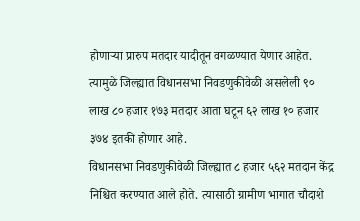होणाऱ्या प्रारुप मतदार यादीतून वगळण्यात येणार आहेत. त्यामुळे जिल्ह्यात विधानसभा निवडणुकीवेळी असलेली ९० लाख ८० हजार १७३ मतदार आता घटून ६२ लाख १० हजार ३७४ इतकी होणार आहे.
विधानसभा निवडणुकीवेळी जिल्ह्यात ८ हजार ५६२ मतदान केंद्र निश्चित करण्यात आले होते. त्यासाठी ग्रामीण भागात चौदाशे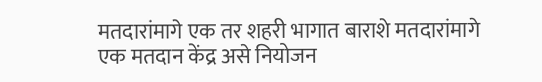मतदारांमागे एक तर शहरी भागात बाराशे मतदारांमागे एक मतदान केंद्र असे नियोजन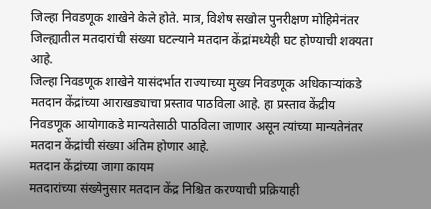जिल्हा निवडणूक शाखेने केले होते. मात्र, विशेष सखोल पुनरीक्षण मोहिमेनंतर जिल्ह्यातील मतदारांची संख्या घटल्याने मतदान केंद्रांमध्येही घट होण्याची शक्यता आहे.
जिल्हा निवडणूक शाखेने यासंदर्भात राज्याच्या मुख्य निवडणूक अधिकाऱ्यांकडे मतदान केंद्रांच्या आराखड्याचा प्रस्ताव पाठविला आहे. हा प्रस्ताव केंद्रीय निवडणूक आयोगाकडे मान्यतेसाठी पाठविला जाणार असून त्यांच्या मान्यतेनंतर मतदान केंद्रांची संख्या अंतिम होणार आहे.
मतदान केंद्रांच्या जागा कायम
मतदारांच्या संख्येनुसार मतदान केंद्र निश्चित करण्याची प्रक्रियाही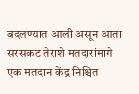बदलण्यात आली असून आता सरसकट तेराशे मतदारांमागे एक मतदान केंद्र निश्चित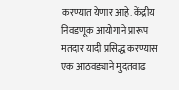करण्यात येणार आहे. केंद्रीय निवडणूक आयोगाने प्रारूप मतदार यादी प्रसिद्ध करण्यास एक आठवड्याने मुदतवाढ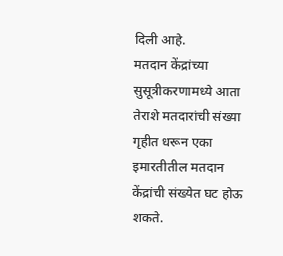दिली आहे.
मतदान केंद्रांच्या सुसूत्रीकरणामध्ये आता तेराशे मतदारांची संख्या गृहीत धरून एका इमारतीतील मतदान केंद्रांची संख्येत घट होऊ शकते.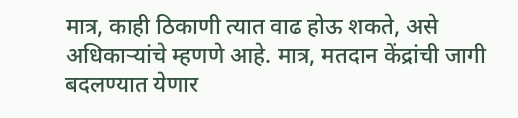मात्र, काही ठिकाणी त्यात वाढ होऊ शकते, असे अधिकाऱ्यांचे म्हणणे आहे. मात्र, मतदान केंद्रांची जागी बदलण्यात येणार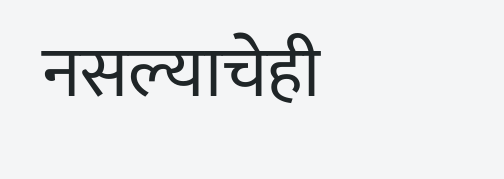नसल्याचेही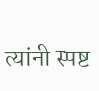त्यांनी स्पष्ट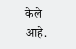केले आहे.